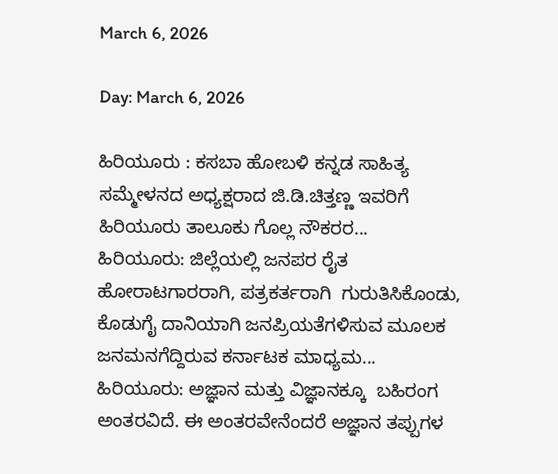March 6, 2026

Day: March 6, 2026

ಹಿರಿಯೂರು : ಕಸಬಾ ಹೋಬಳಿ ಕನ್ನಡ ಸಾಹಿತ್ಯ ಸಮ್ಮೇಳನದ ಅಧ್ಯಕ್ಷರಾದ ಜಿ.ಡಿ.ಚಿತ್ತಣ್ಣ ಇವರಿಗೆ ಹಿರಿಯೂರು ತಾಲೂಕು ಗೊಲ್ಲ ನೌಕರರ...
ಹಿರಿಯೂರು: ಜಿಲ್ಲೆಯಲ್ಲಿ ಜನಪರ ರೈತ ಹೋರಾಟಗಾರರಾಗಿ, ಪತ್ರಕರ್ತರಾಗಿ  ಗುರುತಿಸಿಕೊಂಡು, ಕೊಡುಗೈ ದಾನಿಯಾಗಿ ಜನಪ್ರಿಯತೆಗಳಿಸುವ ಮೂಲಕ   ಜನಮನಗೆದ್ದಿರುವ ಕರ್ನಾಟಕ ಮಾಧ್ಯಮ...
ಹಿರಿಯೂರು: ಅಜ್ಞಾನ ಮತ್ತು ವಿಜ್ಞಾನಕ್ಕೂ  ಬಹಿರಂಗ ಅಂತರವಿದೆ. ಈ ಅಂತರವೇನೆಂದರೆ ಅಜ್ಞಾನ ತಪ್ಪುಗಳ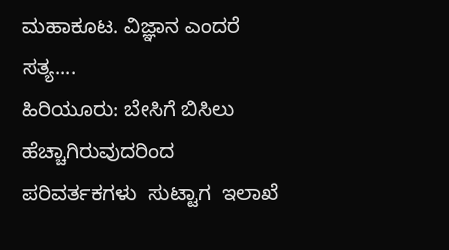ಮಹಾಕೂಟ. ವಿಜ್ಞಾನ ಎಂದರೆ ಸತ್ಯ....
ಹಿರಿಯೂರು: ಬೇಸಿಗೆ ಬಿಸಿಲು ಹೆಚ್ಚಾಗಿರುವುದರಿಂದ ಪರಿವರ್ತಕಗಳು  ಸುಟ್ಟಾಗ  ಇಲಾಖೆ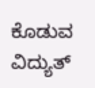ಕೊಡುವ ವಿದ್ಯುತ್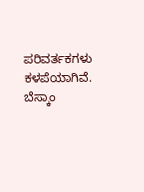ಪರಿವರ್ತಕಗಳು ಕಳಪೆಯಾಗಿವೆ. ಬೆಸ್ಕಾಂ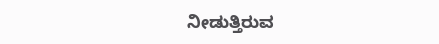ನೀಡುತ್ತಿರುವ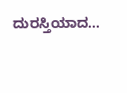ದುರಸ್ತಿಯಾದ...